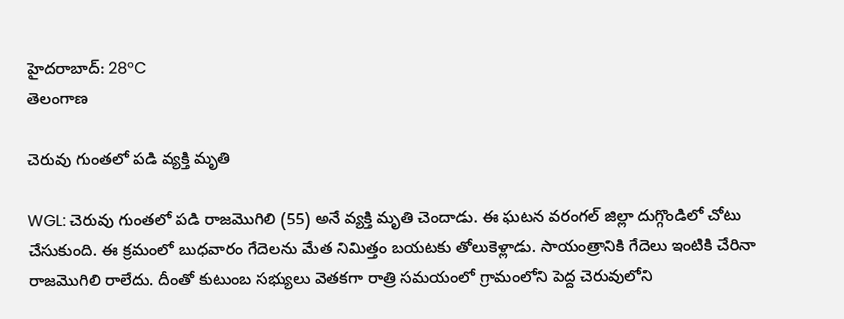హైదరాబాద్: 28°C
తెలంగాణ

చెరువు గుంతలో పడి వ్యక్తి మృతి

WGL: చెరువు గుంతలో పడి రాజమొగిలి (55) అనే వ్యక్తి మృతి చెందాడు. ఈ ఘటన వరంగల్ జిల్లా దుగ్గొండిలో చోటు చేసుకుంది. ఈ క్రమంలో బుధవారం గేదెలను మేత నిమిత్తం బయటకు తోలుకెళ్లాడు. సాయంత్రానికి గేదెలు ఇంటికి చేరినా రాజమొగిలి రాలేదు. దీంతో కుటుంబ సభ్యులు వెతకగా రాత్రి సమయంలో గ్రామంలోని పెద్ద చెరువులోని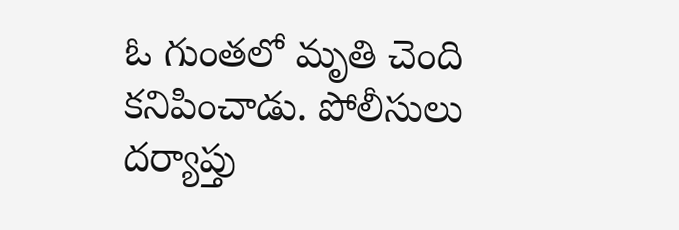ఓ గుంతలో మృతి చెంది కనిపించాడు. పోలీసులు దర్యాప్తు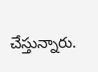చేస్తున్నారు.